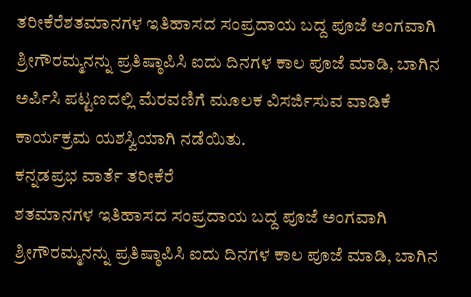ತರೀಕೆರೆಶತಮಾನಗಳ ಇತಿಹಾಸದ ಸಂಪ್ರದಾಯ ಬದ್ದ ಪೂಜೆ ಅಂಗವಾಗಿ ಶ್ರೀಗೌರಮ್ಮನನ್ನು ಪ್ರತಿಷ್ಠಾಪಿಸಿ ಐದು ದಿನಗಳ ಕಾಲ ಪೂಜೆ ಮಾಡಿ, ಬಾಗಿನ ಅರ್ಪಿಸಿ ಪಟ್ಟಣದಲ್ಲಿ ಮೆರವಣಿಗೆ ಮೂಲಕ ವಿಸರ್ಜಿಸುವ ವಾಡಿಕೆ ಕಾರ್ಯಕ್ರಮ ಯಶಸ್ವಿಯಾಗಿ ನಡೆಯಿತು.
ಕನ್ನಡಪ್ರಭ ವಾರ್ತೆ ತರೀಕೆರೆ
ಶತಮಾನಗಳ ಇತಿಹಾಸದ ಸಂಪ್ರದಾಯ ಬದ್ದ ಪೂಜೆ ಅಂಗವಾಗಿ ಶ್ರೀಗೌರಮ್ಮನನ್ನು ಪ್ರತಿಷ್ಠಾಪಿಸಿ ಐದು ದಿನಗಳ ಕಾಲ ಪೂಜೆ ಮಾಡಿ, ಬಾಗಿನ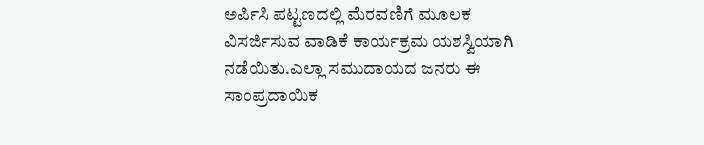ಅರ್ಪಿಸಿ ಪಟ್ಟಣದಲ್ಲಿ ಮೆರವಣಿಗೆ ಮೂಲಕ ವಿಸರ್ಜಿಸುವ ವಾಡಿಕೆ ಕಾರ್ಯಕ್ರಮ ಯಶಸ್ವಿಯಾಗಿ ನಡೆಯಿತು.ಎಲ್ಲಾ ಸಮುದಾಯದ ಜನರು ಈ ಸಾಂಪ್ರದಾಯಿಕ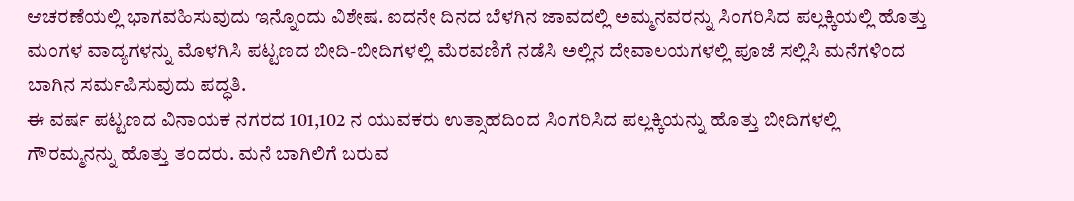ಆಚರಣೆಯಲ್ಲಿ ಭಾಗವಹಿಸುವುದು ಇನ್ನೊಂದು ವಿಶೇಷ. ಐದನೇ ದಿನದ ಬೆಳಗಿನ ಜಾವದಲ್ಲಿ ಅಮ್ಮನವರನ್ನು ಸಿಂಗರಿಸಿದ ಪಲ್ಲಕ್ಕಿಯಲ್ಲಿ ಹೊತ್ತು ಮಂಗಳ ವಾದ್ಯಗಳನ್ನು ಮೊಳಗಿಸಿ ಪಟ್ಟಣದ ಬೀದಿ-ಬೀದಿಗಳಲ್ಲಿ ಮೆರವಣಿಗೆ ನಡೆಸಿ ಅಲ್ಲಿನ ದೇವಾಲಯಗಳಲ್ಲಿ ಪೂಜೆ ಸಲ್ಲಿಸಿ ಮನೆಗಳಿಂದ ಬಾಗಿನ ಸರ್ಮಪಿಸುವುದು ಪದ್ಧತಿ.
ಈ ವರ್ಷ ಪಟ್ಟಣದ ವಿನಾಯಕ ನಗರದ 101,102 ನ ಯುವಕರು ಉತ್ಸಾಹದಿಂದ ಸಿಂಗರಿಸಿದ ಪಲ್ಲಕ್ಕಿಯನ್ನು ಹೊತ್ತು ಬೀದಿಗಳಲ್ಲಿ ಗೌರಮ್ಮನನ್ನು ಹೊತ್ತು ತಂದರು. ಮನೆ ಬಾಗಿಲಿಗೆ ಬರುವ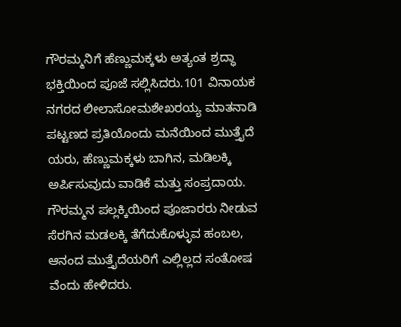ಗೌರಮ್ಮನಿಗೆ ಹೆಣ್ಣುಮಕ್ಕಳು ಅತ್ಯಂತ ಶ್ರದ್ಧಾ ಭಕ್ತಿಯಿಂದ ಪೂಜೆ ಸಲ್ಲಿಸಿದರು.101 ವಿನಾಯಕ ನಗರದ ಲೀಲಾಸೋಮಶೇಖರಯ್ಯ ಮಾತನಾಡಿ ಪಟ್ಟಣದ ಪ್ರತಿಯೊಂದು ಮನೆಯಿಂದ ಮುತ್ತೈದೆ ಯರು, ಹೆಣ್ಣುಮಕ್ಕಳು ಬಾಗಿನ, ಮಡಿಲಕ್ಕಿ ಅರ್ಪಿಸುವುದು ವಾಡಿಕೆ ಮತ್ತು ಸಂಪ್ರದಾಯ. ಗೌರಮ್ಮನ ಪಲ್ಲಕ್ಕಿಯಿಂದ ಪೂಜಾರರು ನೀಡುವ ಸೆರಗಿನ ಮಡಲಕ್ಕಿ ತೆಗೆದುಕೊಳ್ಳುವ ಹಂಬಲ, ಆನಂದ ಮುತ್ತೈದೆಯರಿಗೆ ಎಲ್ಲಿಲ್ಲದ ಸಂತೋಷ ವೆಂದು ಹೇಳಿದರು.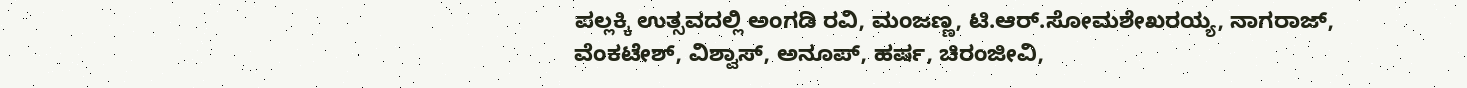ಪಲ್ಲಕ್ಕಿ ಉತ್ಸವದಲ್ಲಿ ಅಂಗಡಿ ರವಿ, ಮಂಜಣ್ಣ, ಟಿ.ಆರ್.ಸೋಮಶೇಖರಯ್ಯ, ನಾಗರಾಜ್, ವೆಂಕಟೇಶ್, ವಿಶ್ವಾಸ್, ಅನೂಪ್, ಹರ್ಷ, ಚಿರಂಜೀವಿ,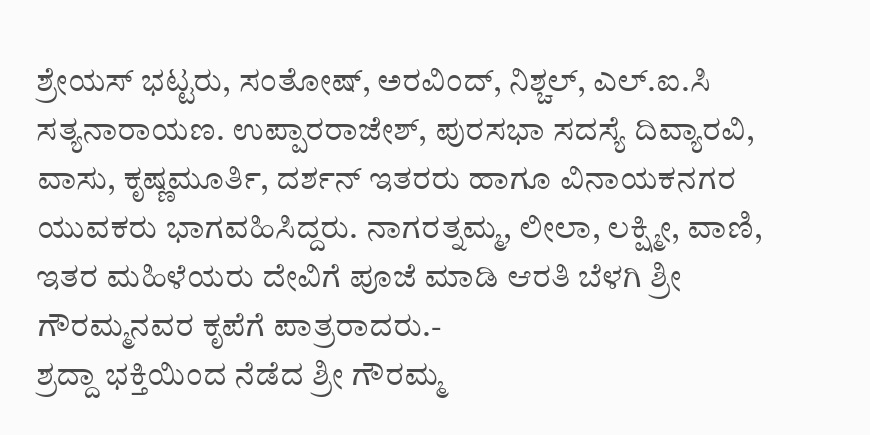ಶ್ರೇಯಸ್ ಭಟ್ಟರು, ಸಂತೋಷ್, ಅರವಿಂದ್, ನಿಶ್ಚಲ್, ಎಲ್.ಐ.ಸಿ ಸತ್ಯನಾರಾಯಣ. ಉಪ್ಪಾರರಾಜೇಶ್, ಪುರಸಭಾ ಸದಸ್ಯೆ ದಿವ್ಯಾರವಿ, ವಾಸು, ಕೃಷ್ಣಮೂರ್ತಿ, ದರ್ಶನ್ ಇತರರು ಹಾಗೂ ವಿನಾಯಕನಗರ ಯುವಕರು ಭಾಗವಹಿಸಿದ್ದರು. ನಾಗರತ್ನಮ್ಮ, ಲೀಲಾ, ಲಕ್ಷ್ಮೀ, ವಾಣಿ, ಇತರ ಮಹಿಳೆಯರು ದೇವಿಗೆ ಪೂಜೆ ಮಾಡಿ ಆರತಿ ಬೆಳಗಿ ಶ್ರೀ ಗೌರಮ್ಮನವರ ಕೃಪೆಗೆ ಪಾತ್ರರಾದರು.-
ಶ್ರದ್ದಾ ಭಕ್ತಿಯಿಂದ ನೆಡೆದ ಶ್ರೀ ಗೌರಮ್ಮ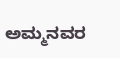ಅಮ್ಮನವರ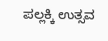ಪಲ್ಲಕ್ಕಿ ಉತ್ಸವ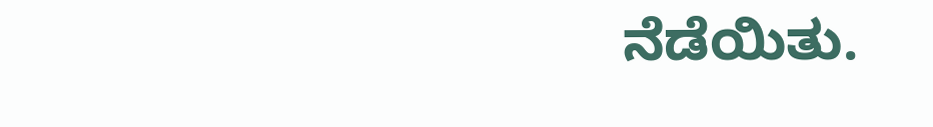ನೆಡೆಯಿತು.